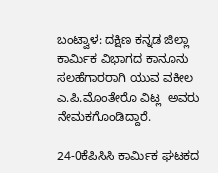ಬಂಟ್ವಾಳ: ದಕ್ಷಿಣ ಕನ್ನಡ ಜಿಲ್ಲಾ ಕಾರ್ಮಿಕ ವಿಭಾಗದ ಕಾನೂನು ಸಲಹೆಗಾರರಾಗಿ ಯುವ ವಕೀಲ ಎ.ಪಿ.ಮೊಂತೇರೊ ವಿಟ್ಲ  ಅವರು  ನೇಮಕಗೊಂಡಿದ್ದಾರೆ.

24-0ಕೆಪಿಸಿಸಿ ಕಾರ್ಮಿಕ ಘಟಕದ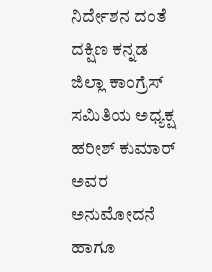ನಿರ್ದೇಶನ ದಂತೆ ದಕ್ಷಿಣ ಕನ್ನಡ ಜಿಲ್ಲಾ ಕಾಂಗ್ರೆಸ್ ಸಮಿತಿಯ ಅಧ್ಯಕ್ಷ  ಹರೀಶ್ ಕುಮಾರ್ ಅವರ ಅನುಮೋದನೆ ಹಾಗೂ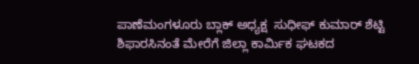ಪಾಣೆಮಂಗಳೂರು ಬ್ಲಾಕ್ ಅಧ್ಯಕ್ಷ  ಸುಧೀಫ್ ಕುಮಾರ್ ಶೆಟ್ಟಿ  ಶಿಫಾರಸಿನಂತೆ ಮೇರೆಗೆ ಜಿಲ್ಲಾ ಕಾರ್ಮಿಕ ಘಟಕದ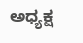ಅಧ್ಯಕ್ಷ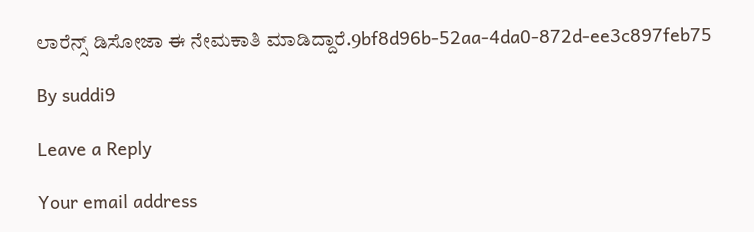ಲಾರೆನ್ಸ್ ಡಿಸೋಜಾ ಈ ನೇಮಕಾತಿ ಮಾಡಿದ್ದಾರೆ.9bf8d96b-52aa-4da0-872d-ee3c897feb75

By suddi9

Leave a Reply

Your email address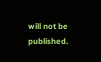will not be published.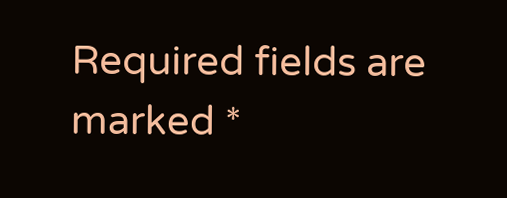Required fields are marked *